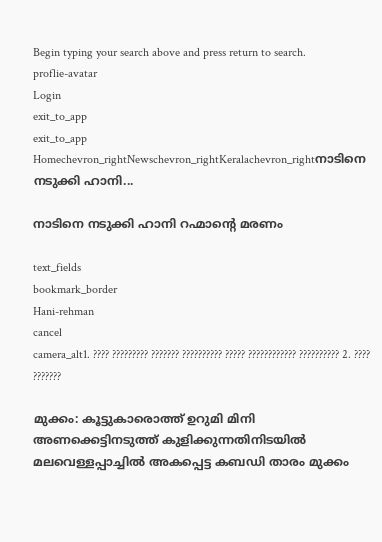Begin typing your search above and press return to search.
proflie-avatar
Login
exit_to_app
exit_to_app
Homechevron_rightNewschevron_rightKeralachevron_rightനാടിനെ നടുക്കി ഹാനി...

നാടിനെ നടുക്കി ഹാനി റഹ്മാന്‍റെ മരണം

text_fields
bookmark_border
Hani-rehman
cancel
camera_alt1. ???? ????????? ??????? ?????????? ????? ???????????? ?????????? 2. ???? ???????

മുക്കം: കൂട്ടുകാരൊത്ത് ഉറുമി മിനി അണക്കെട്ടിനടുത്ത് കുളിക്കുന്നതിനിടയിൽ മലവെള്ളപ്പാച്ചിൽ അകപ്പെട്ട കബഡി താരം മുക്കം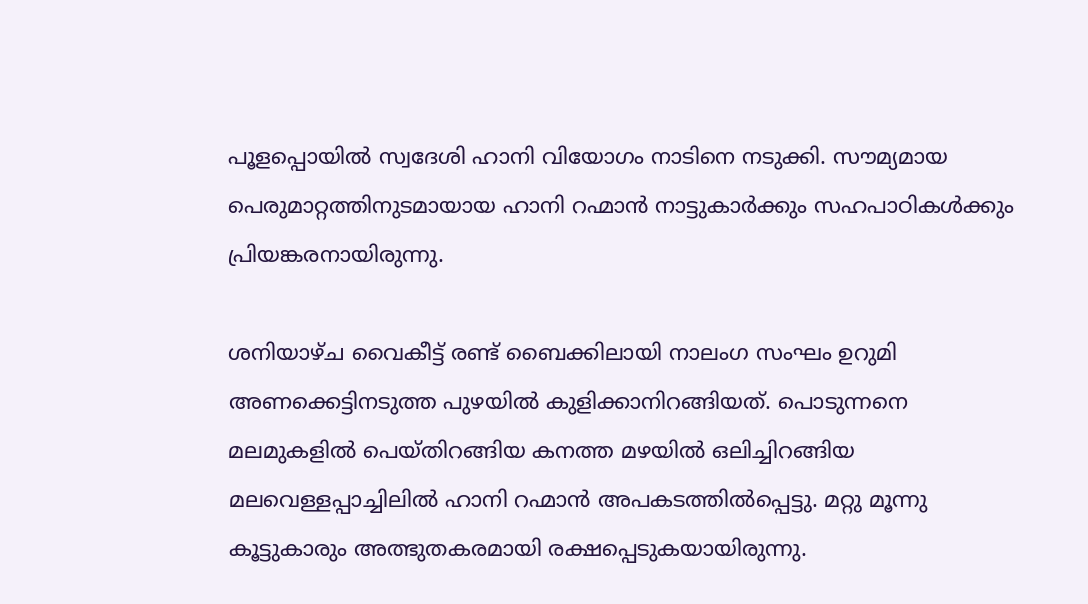പൂളപ്പൊയിൽ സ്വദേശി ഹാനി വിയോഗം നാടിനെ നടുക്കി. സൗമ്യമായ പെരുമാറ്റത്തിനുടമായായ ഹാനി റഹ്മാൻ നാട്ടുകാർക്കും സഹപാഠികൾക്കും പ്രിയങ്കരനായിരുന്നു.

ശനിയാഴ്ച വൈകീട്ട് രണ്ട് ബൈക്കിലായി നാലംഗ സംഘം ഉറുമി അണക്കെട്ടിനടുത്ത പുഴയിൽ കുളിക്കാനിറങ്ങിയത്. പൊടുന്നനെ മലമുകളിൽ പെയ്തിറങ്ങിയ കനത്ത മഴയിൽ ഒലിച്ചിറങ്ങിയ മലവെള്ളപ്പാച്ചിലിൽ ഹാനി റഹ്മാൻ അപകടത്തിൽപ്പെട്ടു. മറ്റു മൂന്നു കൂട്ടുകാരും അത്ഭുതകരമായി രക്ഷപ്പെടുകയായിരുന്നു.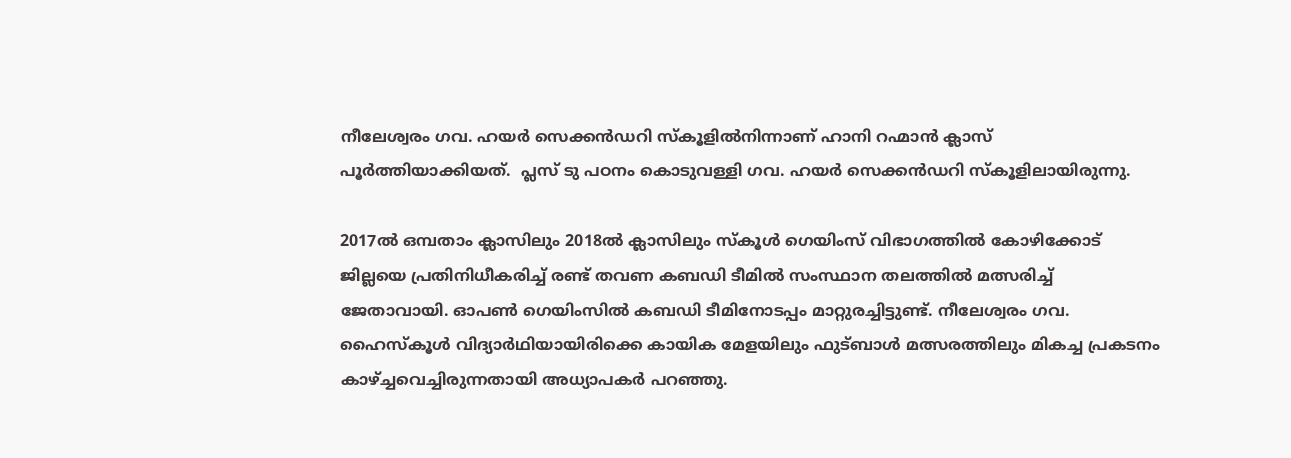നീലേശ്വരം ഗവ. ഹയർ സെക്കൻഡറി സ്കൂളിൽനിന്നാണ് ഹാനി റഹ്മാൻ ക്ലാസ് പൂർത്തിയാക്കിയത്.  പ്ലസ് ടു പഠനം കൊടുവള്ളി ഗവ. ഹയർ സെക്കൻഡറി സ്കൂളിലായിരുന്നു.

2017ൽ ഒമ്പതാം ക്ലാസിലും 2018ൽ ക്ലാസിലും സ്കൂൾ ഗെയിംസ് വിഭാഗത്തിൽ കോഴിക്കോട് ജില്ലയെ പ്രതിനിധീകരിച്ച് രണ്ട് തവണ കബഡി ടീമിൽ സംസ്ഥാന തലത്തിൽ മത്സരിച്ച് ജേതാവായി. ഓപൺ ഗെയിംസിൽ കബഡി ടീമിനോടപ്പം മാറ്റുരച്ചിട്ടുണ്ട്. നീലേശ്വരം ഗവ. ഹൈസ്കൂൾ വിദ്യാർഥിയായിരിക്കെ കായിക മേളയിലും ഫുട്ബാൾ മത്സരത്തിലും മികച്ച പ്രകടനം കാഴ്ച്ചവെച്ചിരുന്നതായി അധ്യാപകർ പറഞ്ഞു.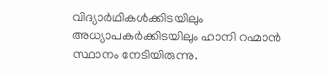വിദ്യാർഥികൾക്കിടയിലും അധ്യാപകർക്കിടയിലും ഹാനി റഹ്മാൻ സ്ഥാനം നേടിയിരുന്നു.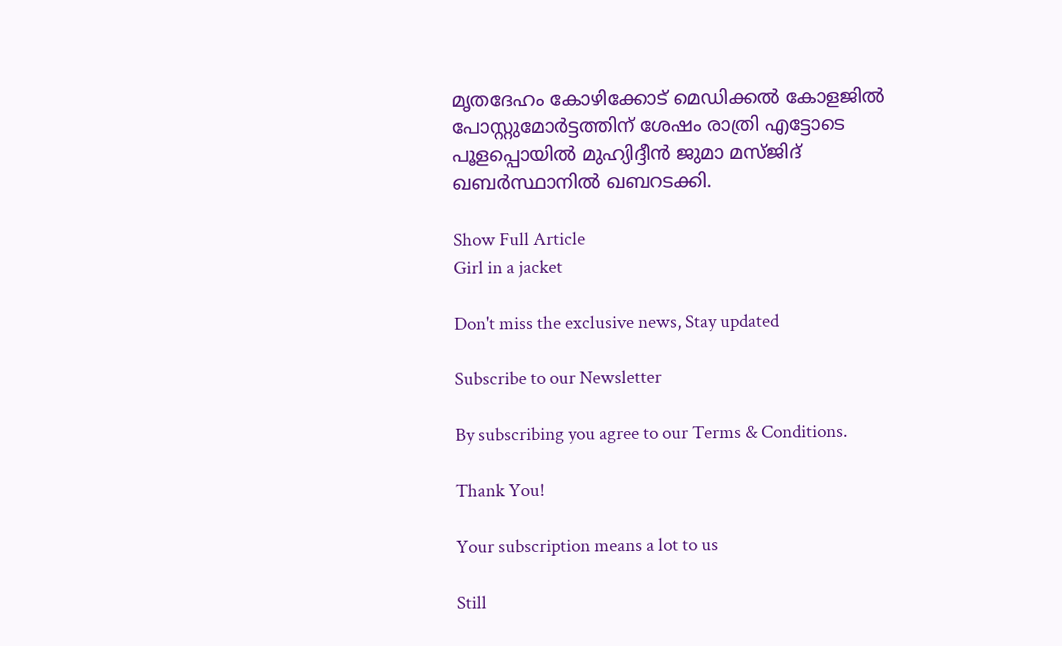മൃതദേഹം കോഴിക്കോട് മെഡിക്കൽ കോളജിൽ പോസ്റ്റുമോർട്ടത്തിന് ശേഷം രാത്രി എട്ടോടെ പൂളപ്പൊയിൽ മുഹ്യിദ്ദീൻ ജുമാ മസ്ജിദ് ഖബർസ്ഥാനിൽ ഖബറടക്കി.

Show Full Article
Girl in a jacket

Don't miss the exclusive news, Stay updated

Subscribe to our Newsletter

By subscribing you agree to our Terms & Conditions.

Thank You!

Your subscription means a lot to us

Still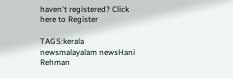haven't registered? Click here to Register

TAGS:kerala newsmalayalam newsHani Rehman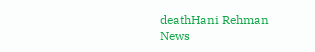deathHani Rehman
News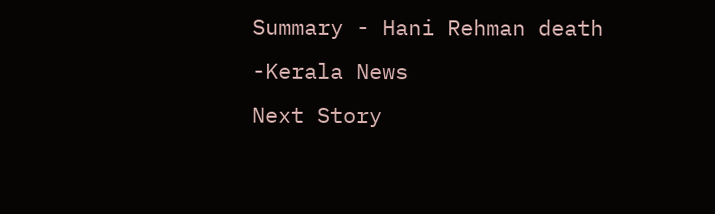Summary - Hani Rehman death -Kerala News
Next Story